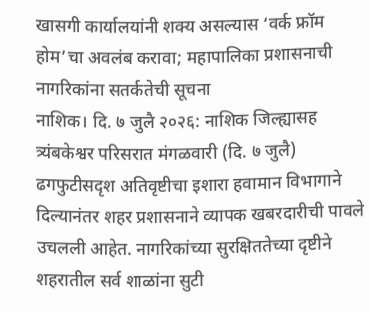खासगी कार्यालयांनी शक्य असल्यास ‘वर्क फ्रॉम होम’चा अवलंब करावा; महापालिका प्रशासनाची नागरिकांना सतर्कतेची सूचना
नाशिक। दि. ७ जुलै २०२६: नाशिक जिल्ह्यासह त्र्यंबकेश्वर परिसरात मंगळवारी (दि. ७ जुलै) ढगफुटीसदृश अतिवृष्टीचा इशारा हवामान विभागाने दिल्यानंतर शहर प्रशासनाने व्यापक खबरदारीची पावले उचलली आहेत. नागरिकांच्या सुरक्षिततेच्या दृष्टीने शहरातील सर्व शाळांना सुटी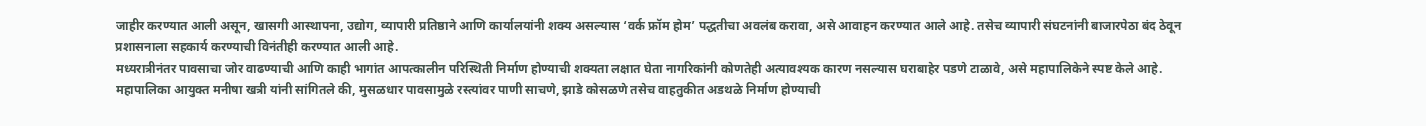जाहीर करण्यात आली असून, खासगी आस्थापना, उद्योग, व्यापारी प्रतिष्ठाने आणि कार्यालयांनी शक्य असल्यास ‘वर्क फ्रॉम होम’ पद्धतीचा अवलंब करावा, असे आवाहन करण्यात आले आहे. तसेच व्यापारी संघटनांनी बाजारपेठा बंद ठेवून प्रशासनाला सहकार्य करण्याची विनंतीही करण्यात आली आहे.
मध्यरात्रीनंतर पावसाचा जोर वाढण्याची आणि काही भागांत आपत्कालीन परिस्थिती निर्माण होण्याची शक्यता लक्षात घेता नागरिकांनी कोणतेही अत्यावश्यक कारण नसल्यास घराबाहेर पडणे टाळावे, असे महापालिकेने स्पष्ट केले आहे.
महापालिका आयुक्त मनीषा खत्री यांनी सांगितले की, मुसळधार पावसामुळे रस्त्यांवर पाणी साचणे, झाडे कोसळणे तसेच वाहतुकीत अडथळे निर्माण होण्याची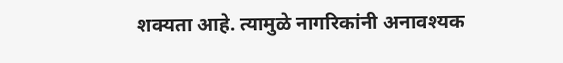शक्यता आहे. त्यामुळे नागरिकांनी अनावश्यक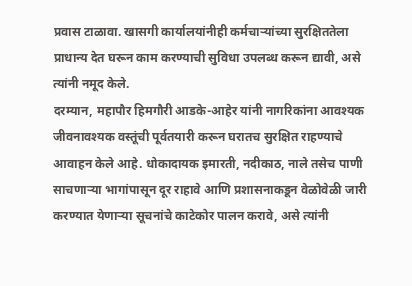प्रवास टाळावा. खासगी कार्यालयांनीही कर्मचाऱ्यांच्या सुरक्षिततेला प्राधान्य देत घरून काम करण्याची सुविधा उपलब्ध करून द्यावी, असे त्यांनी नमूद केले.
दरम्यान, महापौर हिमगौरी आडके-आहेर यांनी नागरिकांना आवश्यक जीवनावश्यक वस्तूंची पूर्वतयारी करून घरातच सुरक्षित राहण्याचे आवाहन केले आहे. धोकादायक इमारती, नदीकाठ, नाले तसेच पाणी साचणाऱ्या भागांपासून दूर राहावे आणि प्रशासनाकडून वेळोवेळी जारी करण्यात येणाऱ्या सूचनांचे काटेकोर पालन करावे, असे त्यांनी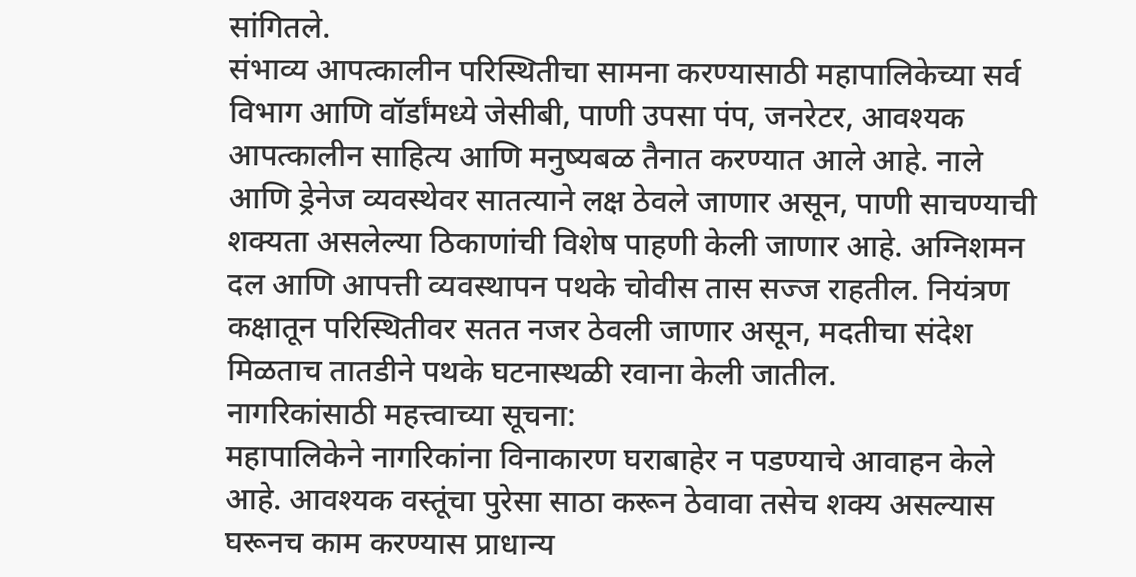सांगितले.
संभाव्य आपत्कालीन परिस्थितीचा सामना करण्यासाठी महापालिकेच्या सर्व विभाग आणि वॉर्डांमध्ये जेसीबी, पाणी उपसा पंप, जनरेटर, आवश्यक आपत्कालीन साहित्य आणि मनुष्यबळ तैनात करण्यात आले आहे. नाले आणि ड्रेनेज व्यवस्थेवर सातत्याने लक्ष ठेवले जाणार असून, पाणी साचण्याची शक्यता असलेल्या ठिकाणांची विशेष पाहणी केली जाणार आहे. अग्निशमन दल आणि आपत्ती व्यवस्थापन पथके चोवीस तास सज्ज राहतील. नियंत्रण कक्षातून परिस्थितीवर सतत नजर ठेवली जाणार असून, मदतीचा संदेश मिळताच तातडीने पथके घटनास्थळी रवाना केली जातील.
नागरिकांसाठी महत्त्वाच्या सूचना:
महापालिकेने नागरिकांना विनाकारण घराबाहेर न पडण्याचे आवाहन केले आहे. आवश्यक वस्तूंचा पुरेसा साठा करून ठेवावा तसेच शक्य असल्यास घरूनच काम करण्यास प्राधान्य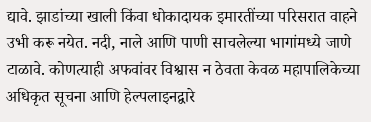द्यावे. झाडांच्या खाली किंवा धोकादायक इमारतींच्या परिसरात वाहने उभी करू नयेत. नदी, नाले आणि पाणी साचलेल्या भागांमध्ये जाणे टाळावे. कोणत्याही अफवांवर विश्वास न ठेवता केवळ महापालिकेच्या अधिकृत सूचना आणि हेल्पलाइनद्वारे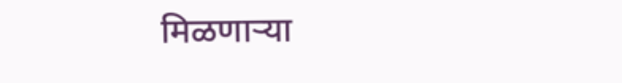मिळणाऱ्या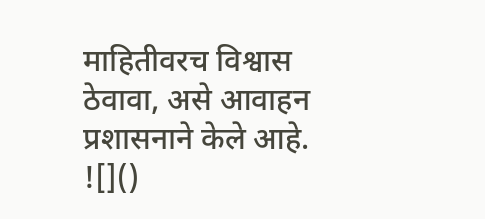माहितीवरच विश्वास ठेवावा, असे आवाहन प्रशासनाने केले आहे.
![]()